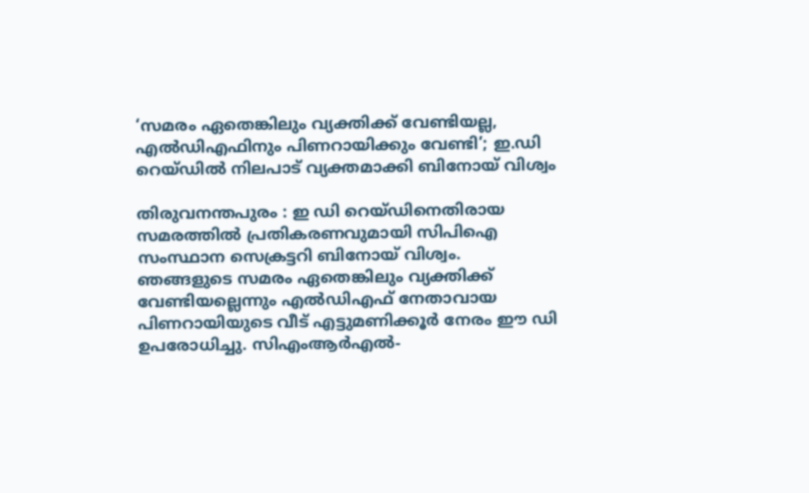‘സമരം ഏതെങ്കിലും വ്യക്തിക്ക് വേണ്ടിയല്ല, എൽഡിഎഫിനും പിണറായിക്കും വേണ്ടി’; ഇ.ഡി റെയ്ഡിൽ നിലപാട് വ്യക്തമാക്കി ബിനോയ് വിശ്വം

തിരുവനന്തപുരം : ഇ ഡി റെയ്ഡിനെതിരായ സമരത്തിൽ പ്രതികരണവുമായി സിപിഐ സംസ്ഥാന സെക്രട്ടറി ബിനോയ് വിശ്വം. ഞങ്ങളുടെ സമരം ഏതെങ്കിലും വ്യക്തിക്ക് വേണ്ടിയല്ലെന്നും എൽഡിഎഫ് നേതാവായ പിണറായിയുടെ വീട് എട്ടുമണിക്കൂർ നേരം ഈ ഡി ഉപരോധിച്ചു. സിഎംആർഎൽ-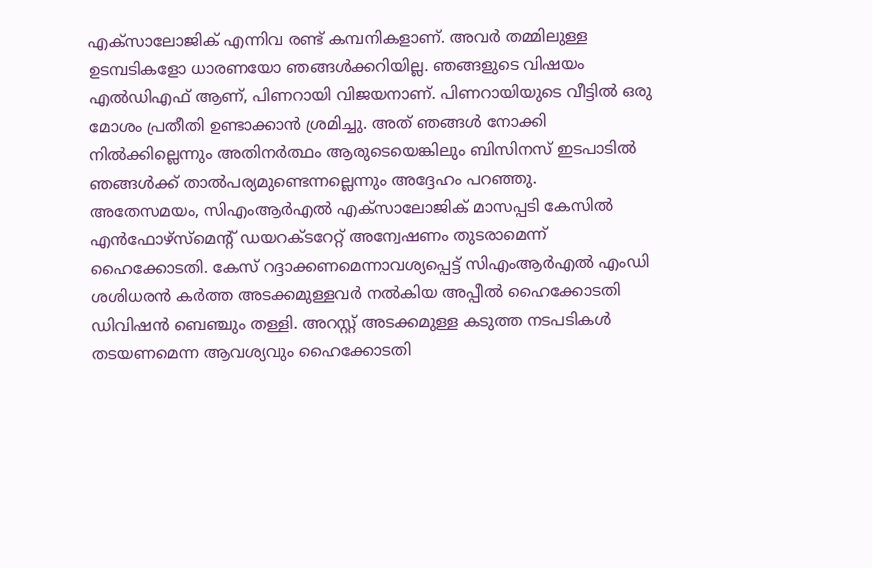എക്സാലോജിക് എന്നിവ രണ്ട് കമ്പനികളാണ്. അവർ തമ്മിലുള്ള ഉടമ്പടികളോ ധാരണയോ ഞങ്ങൾക്കറിയില്ല. ഞങ്ങളുടെ വിഷയം എൽഡിഎഫ് ആണ്, പിണറായി വിജയനാണ്. പിണറായിയുടെ വീട്ടിൽ ഒരു മോശം പ്രതീതി ഉണ്ടാക്കാൻ ശ്രമിച്ചു. അത് ഞങ്ങൾ നോക്കി നിൽക്കില്ലെന്നും അതിനർത്ഥം ആരുടെയെങ്കിലും ബിസിനസ് ഇടപാടിൽ ഞങ്ങൾക്ക് താൽപര്യമുണ്ടെന്നല്ലെന്നും അദ്ദേഹം പറഞ്ഞു.
അതേസമയം, സിഎംആർഎൽ എക്സാലോജിക് മാസപ്പടി കേസിൽ എൻഫോഴ്സ്മെന്റ് ഡയറക്ടറേറ്റ് അന്വേഷണം തുടരാമെന്ന് ഹൈക്കോടതി. കേസ് റദ്ദാക്കണമെന്നാവശ്യപ്പെട്ട് സിഎംആർഎൽ എംഡി ശശിധരൻ കർത്ത അടക്കമുള്ളവർ നൽകിയ അപ്പീൽ ഹൈക്കോടതി ഡിവിഷൻ ബെഞ്ചും തള്ളി. അറസ്റ്റ് അടക്കമുള്ള കടുത്ത നടപടികൾ തടയണമെന്ന ആവശ്യവും ഹൈക്കോടതി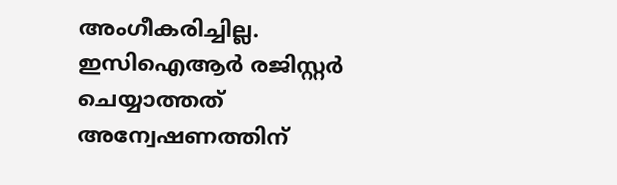അംഗീകരിച്ചില്ല. ഇസിഐആർ രജിസ്റ്റർ ചെയ്യാത്തത് അന്വേഷണത്തിന്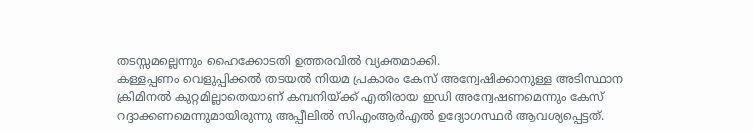തടസ്സമല്ലെന്നും ഹൈക്കോടതി ഉത്തരവിൽ വ്യക്തമാക്കി.
കള്ളപ്പണം വെളുപ്പിക്കൽ തടയൽ നിയമ പ്രകാരം കേസ് അന്വേഷിക്കാനുള്ള അടിസ്ഥാന ക്രിമിനൽ കുറ്റമില്ലാതെയാണ് കമ്പനിയ്ക്ക് എതിരായ ഇഡി അന്വേഷണമെന്നും കേസ് റദ്ദാക്കണമെന്നുമായിരുന്നു അപ്പീലിൽ സിഎംആർഎൽ ഉദ്യോഗസ്ഥർ ആവശ്യപ്പെട്ടത്.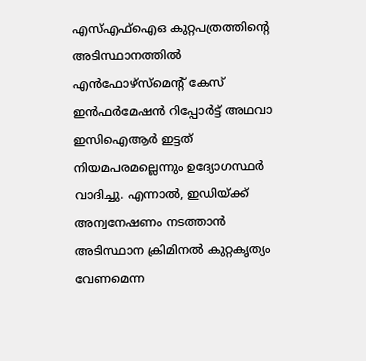എസ്എഫ്ഐഒ കുറ്റപത്രത്തിന്റെ അടിസ്ഥാനത്തിൽ എൻഫോഴ്സ്മെന്റ് കേസ് ഇൻഫർമേഷൻ റിപ്പോർട്ട് അഥവാ ഇസിഐആർ ഇട്ടത് നിയമപരമല്ലെന്നും ഉദ്യോഗസ്ഥർ വാദിച്ചു. എന്നാൽ, ഇഡിയ്ക്ക് അന്വനേഷണം നടത്താൻ അടിസ്ഥാന ക്രിമിനൽ കുറ്റകൃത്യം വേണമെന്ന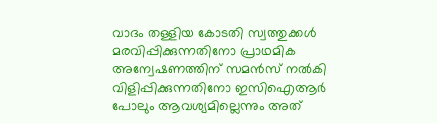വാദം തള്ളിയ കോടതി സ്വത്തുക്കൾ മരവിപ്പിക്കുന്നതിനോ പ്രാഥമിക അന്വേഷണത്തിന് സമൻസ് നൽകി വിളിപ്പിക്കുന്നതിനോ ഇസിഐആർ പോലും ആവശ്യമില്ലെന്നും അത്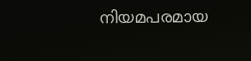നിയമപരമായ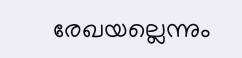രേഖയല്ലെന്നും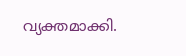വ്യക്തമാക്കി.